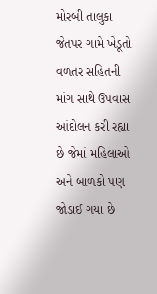મોરબી તાલુકા જેતપર ગામે ખેડૂતો વળતર સહિતની માંગ સાથે ઉપવાસ આંદોલન કરી રહ્યા છે જેમાં મહિલાઓ અને બાળકો પણ જોડાઈ ગયા છે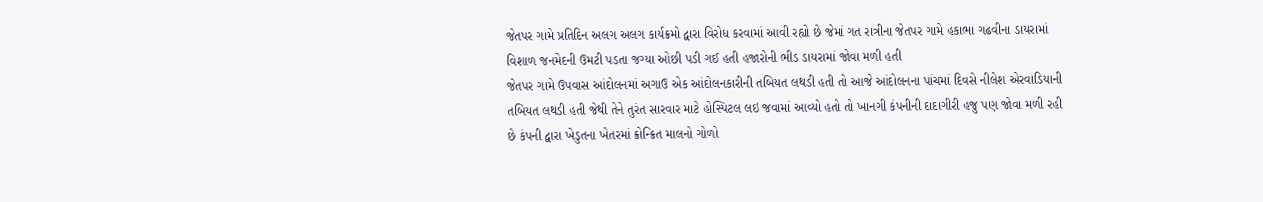જેતપર ગામે પ્રતિદિન અલગ અલગ કાર્યક્રમો દ્વારા વિરોધ કરવામાં આવી રહ્યો છે જેમાં ગત રાત્રીના જેતપર ગામે હકાભા ગઢવીના ડાયરામાં વિશાળ જનમેદની ઉમટી પડતા જગ્યા ઓછી પડી ગઈ હતી હજારોની ભીડ ડાયરામાં જોવા મળી હતી
જેતપર ગામે ઉપવાસ આંદોલનમાં અગાઉ એક આંદોલનકારીની તબિયત લથડી હતી તો આજે આંદોલનના પાંચમાં દિવસે નીલેશ એરવાડિયાની તબિયત લથડી હતી જેથી તેને તુરંત સારવાર માટે હોસ્પિટલ લઇ જવામાં આવ્યો હતો તો ખાનગી કંપનીની દાદાગીરી હજુ પણ જોવા મળી રહી છે કંપની દ્વારા ખેડુતના ખેતરમાં ક્રોન્ક્રિત માલનો ગોળો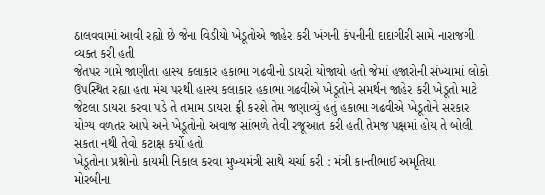ઠાલવવામાં આવી રહ્યો છે જેના વિડીયો ખેડૂતોએ જાહેર કરી ખંગની કંપનીની દાદાગીરી સામે નારાજગી વ્યક્ત કરી હતી
જેતપર ગામે જાણીતા હાસ્ય કલાકાર હકાભા ગઢવીનો ડાયરો યોજાયો હતો જેમાં હજારોની સંખ્યામાં લોકો ઉપસ્થિત રહ્યા હતા મંચ પરથી હાસ્ય કલાકાર હકાભા ગઢવીએ ખેડૂતોને સમર્થન જાહેર કરી ખેડૂતો માટે જેટલા ડાયરા કરવા પડે તે તમામ ડાયરા ફ્રી કરશે તેમ જણાવ્યું હતું હકાભા ગઢવીએ ખેડૂતોને સરકાર યોગ્ય વળતર આપે અને ખેડૂતોનો અવાજ સાંભળે તેવી રજૂઆત કરી હતી તેમજ પક્ષમાં હોય તે બોલી સકતા નથી તેવો કટાક્ષ કર્યો હતો
ખેડૂતોના પ્રશ્નોનો કાયમી નિકાલ કરવા મુખ્યમંત્રી સાથે ચર્ચા કરી : મંત્રી કાન્તીભાઈ અમૃતિયા
મોરબીના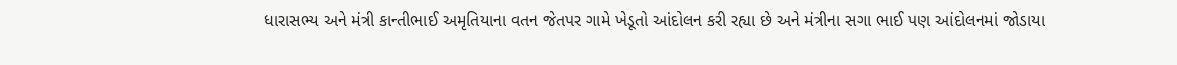ધારાસભ્ય અને મંત્રી કાન્તીભાઈ અમૃતિયાના વતન જેતપર ગામે ખેડૂતો આંદોલન કરી રહ્યા છે અને મંત્રીના સગા ભાઈ પણ આંદોલનમાં જોડાયા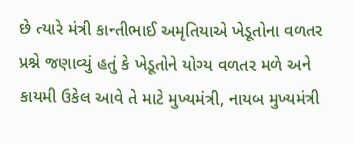છે ત્યારે મંત્રી કાન્તીભાઈ અમૃતિયાએ ખેડૂતોના વળતર પ્રશ્ને જણાવ્યું હતું કે ખેડૂતોને યોગ્ય વળતર મળે અને કાયમી ઉકેલ આવે તે માટે મુખ્યમંત્રી, નાયબ મુખ્યમંત્રી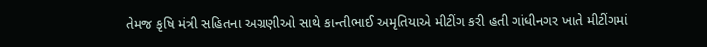તેમજ કૃષિ મંત્રી સહિતના અગ્રણીઓ સાથે કાન્તીભાઈ અમૃતિયાએ મીટીંગ કરી હતી ગાંધીનગર ખાતે મીટીંગમાં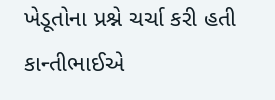ખેડૂતોના પ્રશ્ને ચર્ચા કરી હતી કાન્તીભાઈએ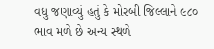વધુ જણાવ્યું હતું કે મોરબી જિલ્લાને ૯૮૦ ભાવ મળે છે અન્ય સ્થળે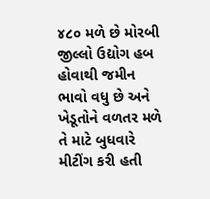૪૮૦ મળે છે મોરબી જીલ્લો ઉદ્યોગ હબ હોવાથી જમીન ભાવો વધુ છે અને ખેડૂતોને વળતર મળે તે માટે બુધવારે મીટીંગ કરી હતી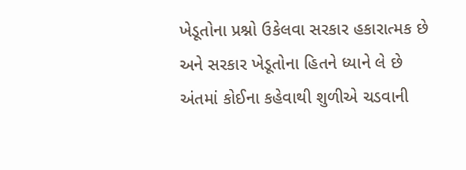ખેડૂતોના પ્રશ્નો ઉકેલવા સરકાર હકારાત્મક છે અને સરકાર ખેડૂતોના હિતને ધ્યાને લે છે અંતમાં કોઈના કહેવાથી શુળીએ ચડવાની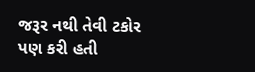જરૂર નથી તેવી ટકોર પણ કરી હતી